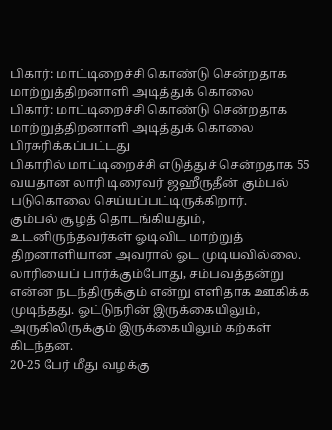பிகார்: மாட்டிறைச்சி கொண்டு சென்றதாக மாற்றுத்திறனாளி அடித்துக் கொலை
பிகார்: மாட்டிறைச்சி கொண்டு சென்றதாக மாற்றுத்திறனாளி அடித்துக் கொலை
பிரசுரிக்கப்பட்டது
பிகாரில் மாட்டிறைச்சி எடுத்துச் சென்றதாக 55 வயதான லாரி டிரைவர் ஜஹீருதீன் கும்பல் படுகொலை செய்யப்பட்டிருக்கிறார்.
கும்பல் சூழத் தொடங்கியதும், உடனிருந்தவர்கள் ஓடிவிட மாற்றுத் திறனாளியான அவரால் ஓட முடியவில்லை.
லாரியைப் பார்க்கும்போது, சம்பவத்தன்று என்ன நடந்திருக்கும் என்று எளிதாக ஊகிக்க முடிந்தது. ஓட்டுநரின் இருக்கையிலும், அருகிலிருக்கும் இருக்கையிலும் கற்கள் கிடந்தன.
20-25 பேர் மீது வழக்கு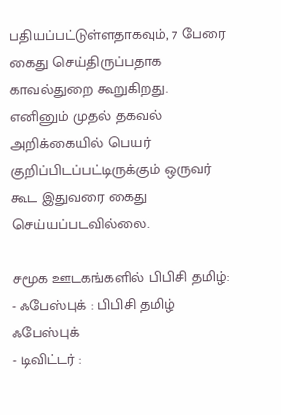பதியப்பட்டுள்ளதாகவும், 7 பேரை கைது செய்திருப்பதாக காவல்துறை கூறுகிறது.
எனினும் முதல் தகவல் அறிக்கையில் பெயர் குறிப்பிடப்பட்டிருக்கும் ஒருவர் கூட இதுவரை கைது செய்யப்படவில்லை.

சமூக ஊடகங்களில் பிபிசி தமிழ்:
- ஃபேஸ்புக் : பிபிசி தமிழ் ஃபேஸ்புக்
- டிவிட்டர் :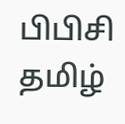பிபிசி தமிழ்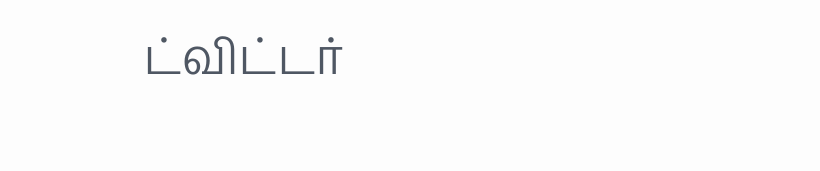ட்விட்டர்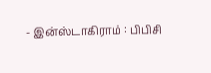- இன்ஸ்டாகிராம் : பிபிசி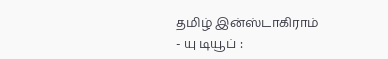தமிழ் இன்ஸ்டாகிராம்
- யு டியூப் :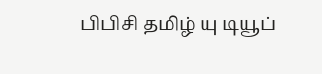பிபிசி தமிழ் யு டியூப்